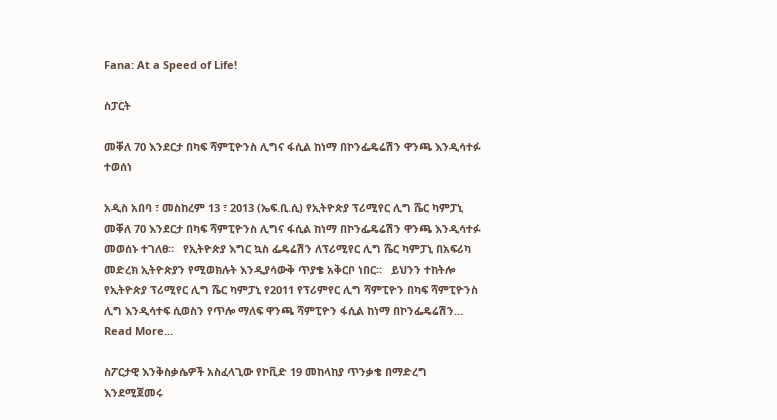Fana: At a Speed of Life!

ስፓርት

መቐለ 70 እንደርታ በካፍ ሻምፒዮንስ ሊግና ፋሲል ከነማ በኮንፌዴሬሽን ዋንጫ እንዲሳተፉ ተወሰነ

አዲስ አበባ ፣ መስከረም 13 ፣ 2013 (ኤፍ.ቢ.ሲ) የኢትዮጵያ ፕሪሚየር ሊግ ሼር ካምፓኒ መቐለ 70 እንደርታ በካፍ ሻምፒዮንስ ሊግና ፋሲል ከነማ በኮንፌዴሬሽን ዋንጫ እንዲሳተፉ መወሰኑ ተገለፀ።   የኢትዮጵያ እግር ኳስ ፌዴሬሽን ለፕሪሚየር ሊግ ሼር ካምፓኒ በአፍሪካ መድረክ ኢትዮጵያን የሚወክሉት እንዲያሳውቅ ጥያቄ አቅርቦ ነበር።   ይህንን ተከትሎ የኢትዮጵያ ፕሪሚየር ሊግ ሼር ካምፓኒ የ2011 የፕሪምየር ሊግ ሻምፒዮን በካፍ ሻምፒዮንስ ሊግ እንዲሳተፍ ሲወስን የጥሎ ማለፍ ዋንጫ ሻምፒዮን ፋሲል ከነማ በኮንፌዴሬሽን…
Read More...

ስፖርታዊ እንቅስቃሴዎች አስፈላጊው የኮቪድ 19 መከላከያ ጥንቃቄ በማድረግ እንደሚጀመሩ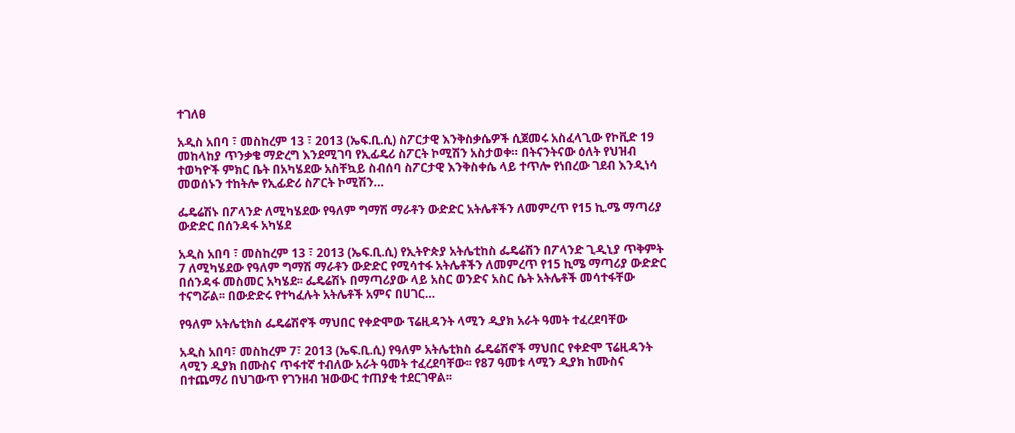ተገለፀ

አዲስ አበባ ፣ መስከረም 13 ፣ 2013 (ኤፍ.ቢ.ሲ) ስፖርታዊ እንቅስቃሴዎች ሲጀመሩ አስፈላጊው የኮቪድ 19 መከላከያ ጥንቃቄ ማድረግ እንደሚገባ የኢፊዴሪ ስፖርት ኮሚሽን አስታወቀ። በትናንትናው ዕለት የህዝብ ተወካዮች ምክር ቤት በአካሄደው አስቸኳይ ስብሰባ ስፖርታዊ እንቅስቀሴ ላይ ተጥሎ የነበረው ገደብ እንዲነሳ መወሰኑን ተከትሎ የኢፊድሪ ስፖርት ኮሚሽን…

ፌዴሬሽኑ በፖላንድ ለሚካሄደው የዓለም ግማሽ ማራቶን ውድድር አትሌቶችን ለመምረጥ የ15 ኪ.ሜ ማጣሪያ ውድድር በሰንዳፋ አካሄደ

አዲስ አበባ ፣ መስከረም 13 ፣ 2013 (ኤፍ.ቢ.ሲ) የኢትዮጵያ አትሌቲከስ ፌዴሬሽን በፖላንድ ጊዲኒያ ጥቅምት 7 ለሚካሄደው የዓለም ግማሽ ማራቶን ውድድር የሚሳተፋ አትሌቶችን ለመምረጥ የ15 ኪሜ ማጣሪያ ውድድር በሰንዳፋ መስመር አካሄደ፡፡ ፌዴሬሽኑ በማጣሪያው ላይ አስር ወንድና አስር ሴት አትሌቶች መሳተፋቸው ተናግሯል፡፡ በውድድሩ የተካፈሉት አትሌቶች አምና በሀገር…

የዓለም አትሌቲክስ ፌዴሬሽኖች ማህበር የቀድሞው ፕሬዚዳንት ላሚን ዲያክ አራት ዓመት ተፈረደባቸው

አዲስ አበባ፣ መስከረም 7፣ 2013 (ኤፍ.ቢ.ሲ) የዓለም አትሌቲክስ ፌዴሬሽኖች ማህበር የቀድሞ ፕሬዚዳንት ላሚን ዲያክ በሙስና ጥፋተኛ ተብለው አራት ዓመት ተፈረደባቸው፡፡ የ87 ዓመቱ ላሚን ዲያክ ከሙስና በተጨማሪ በህገውጥ የገንዘብ ዝውውር ተጠያቂ ተደርገዋል፡፡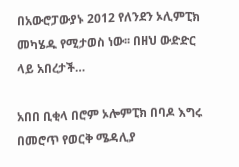በአውሮፓውያኑ 2012 የለንደን ኦሊምፒክ መካሄዱ የሚታወስ ነው፡፡ በዘህ ውድድር ላይ አበረታች…

አበበ ቢቂላ በሮም ኦሎምፒክ በባዶ እግሩ በመሮጥ የወርቅ ሜዳሊያ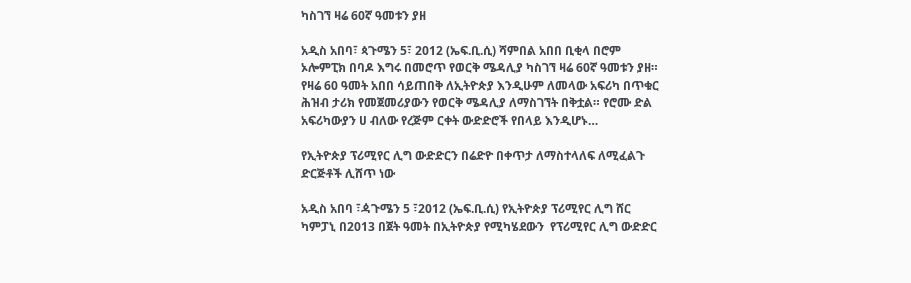ካስገኘ ዛሬ 60ኛ ዓመቱን ያዘ

አዲስ አበባ፣ ጳጉሜን 5፣ 2012 (ኤፍ.ቢ.ሲ) ሻምበል አበበ ቢቂላ በሮም ኦሎምፒክ በባዶ እግሩ በመሮጥ የወርቅ ሜዳሊያ ካስገኘ ዛሬ 60ኛ ዓመቱን ያዘ። የዛሬ 60 ዓመት አበበ ሳይጠበቅ ለኢትዮጵያ እንዲሁም ለመላው አፍሪካ በጥቁር ሕዝብ ታሪክ የመጀመሪያውን የወርቅ ሜዳሊያ ለማስገኘት በቅቷል። የሮሙ ድል አፍሪካውያን ሀ ብለው የረጅም ርቀት ውድድሮች የበላይ እንዲሆኑ…

የኢትዮጵያ ፕሪሚየር ሊግ ውድድርን በሬድዮ በቀጥታ ለማስተላለፍ ለሚፈልጉ ድርጅቶች ሊሸጥ ነው

አዲስ አበባ ፣ዻጉሜን 5 ፣2012 (ኤፍ.ቢ.ሲ) የኢትዮጵያ ፕሪሚየር ሊግ ሸር ካምፓኒ በ2013 በጀት ዓመት በኢትዮጵያ የሚካሄደውን  የፕሪሚየር ሊግ ውድድር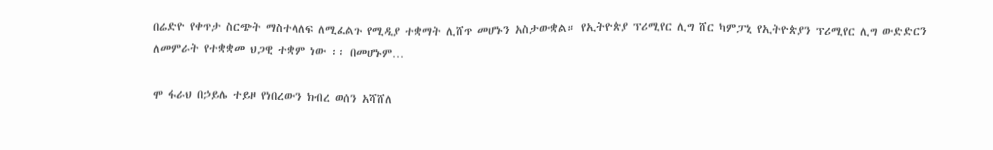በሬድዮ የቀጥታ ስርጭት ማስተላለፍ ለሚፈልጉ የሚዲያ ተቋማት ሊሸጥ መሆኑን አስታውቋል። የኢትዮጵያ ፕሪሚየር ሊግ ሸር ካምፓኒ የኢትዮጵያን ፕሪሚየር ሊግ ውድድርን ለመምራት የተቋቋመ ህጋዊ ተቋም ነው ፡፡ በመሆኑም…

ሞ ፋራህ በኃይሌ ተይዞ የነበረውን ክብረ ወሰን አሻሸለ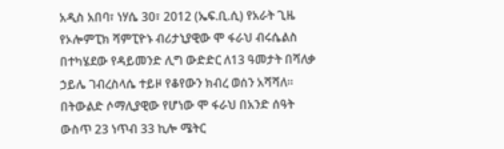አዲስ አበባ፣ ነሃሴ 30፣ 2012 (ኤፍ.ቢ.ሲ) የአራት ጊዜ የኦሎምፒክ ሻምፒዮኑ ብሪታኒያዊው ሞ ፋራህ ብሩሴልስ በተካሄደው የዳይመንድ ሊግ ውድድር ለ13 ዓመታት በሻለቃ ኃይሌ ገብረስላሴ ተይዞ የቆየውን ክብረ ወሰን አሻሻለ፡፡ በትውልድ ሶማሊያዊው የሆነው ሞ ፋራህ በአንድ ሰዓት ውስጥ 23 ነጥብ 33 ኪሎ ሜትር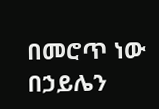በመሮጥ ነው በኃይሌን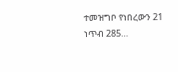ተመዝግቦ የነበረውን 21 ነጥብ 285…